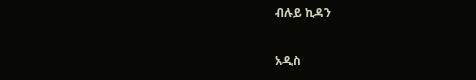ብሉይ ኪዳን

አዲስ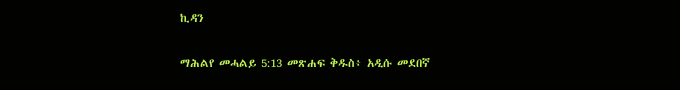ኪዳን

ማሕልየ መሓልይ 5:13 መጽሐፍ ቅዱስ፥ አዲሱ መደበኛ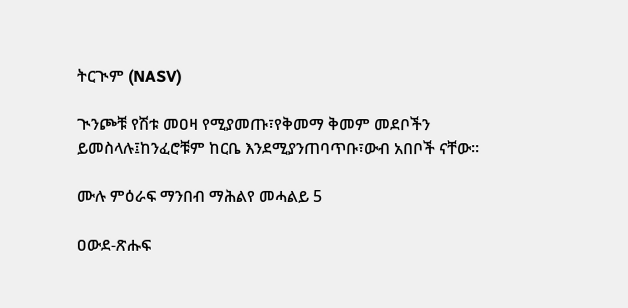ትርጒም (NASV)

ጒንጮቹ የሽቱ መዐዛ የሚያመጡ፣የቅመማ ቅመም መደቦችን ይመስላሉ፤ከንፈሮቹም ከርቤ እንደሚያንጠባጥቡ፣ውብ አበቦች ናቸው።

ሙሉ ምዕራፍ ማንበብ ማሕልየ መሓልይ 5

ዐውደ-ጽሑፍ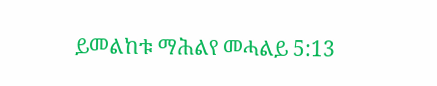ይመልከቱ ማሕልየ መሓልይ 5:13